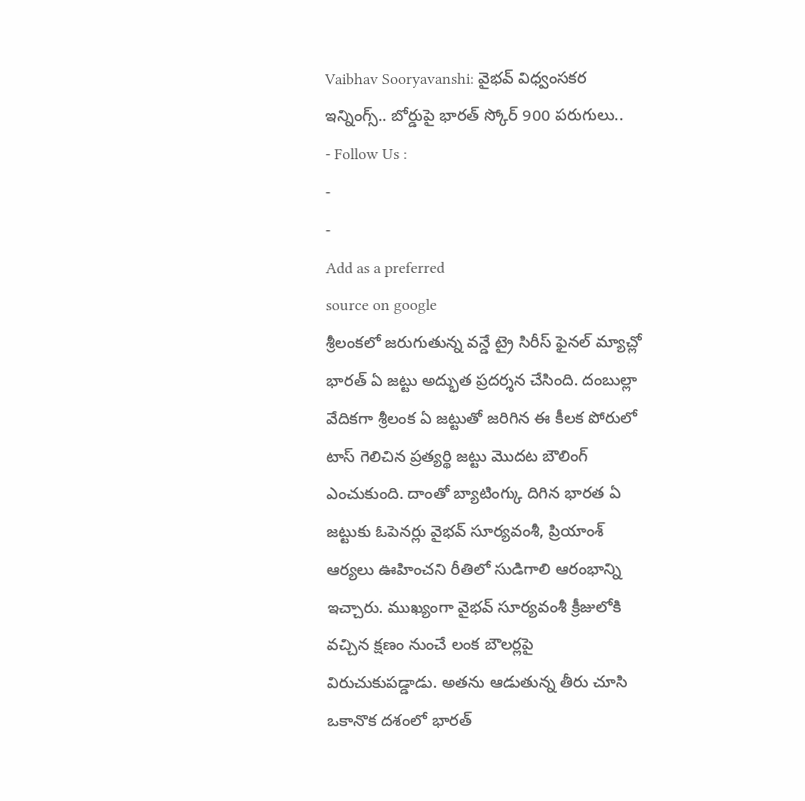Vaibhav Sooryavanshi: వైభవ్ విధ్వంసకర ఇన్నింగ్స్.. బోర్డుపై భారత్ స్కోర్ 900 పరుగులు..
- Follow Us :
-
-
Add as a preferred
source on google
శ్రీలంకలో జరుగుతున్న వన్డే ట్రై సిరీస్ ఫైనల్ మ్యాచ్లో భారత్ ఏ జట్టు అద్భుత ప్రదర్శన చేసింది. దంబుల్లా వేదికగా శ్రీలంక ఏ జట్టుతో జరిగిన ఈ కీలక పోరులో టాస్ గెలిచిన ప్రత్యర్థి జట్టు మొదట బౌలింగ్ ఎంచుకుంది. దాంతో బ్యాటింగ్కు దిగిన భారత ఏ జట్టుకు ఓపెనర్లు వైభవ్ సూర్యవంశీ, ప్రియాంశ్ ఆర్యలు ఊహించని రీతిలో సుడిగాలి ఆరంభాన్ని ఇచ్చారు. ముఖ్యంగా వైభవ్ సూర్యవంశీ క్రీజులోకి వచ్చిన క్షణం నుంచే లంక బౌలర్లపై విరుచుకుపడ్డాడు. అతను ఆడుతున్న తీరు చూసి ఒకానొక దశంలో భారత్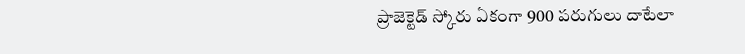ప్రాజెక్టెడ్ స్కోరు ఏకంగా 900 పరుగులు దాటేలా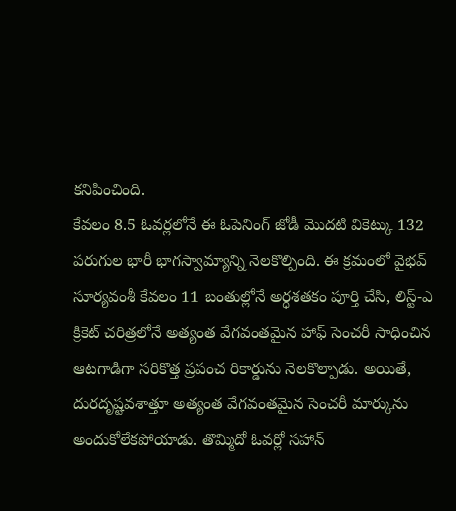కనిపించింది.
కేవలం 8.5 ఓవర్లలోనే ఈ ఓపెనింగ్ జోడీ మొదటి వికెట్కు 132 పరుగుల భారీ భాగస్వామ్యాన్ని నెలకొల్పింది. ఈ క్రమంలో వైభవ్ సూర్యవంశీ కేవలం 11 బంతుల్లోనే అర్ధశతకం పూర్తి చేసి, లిస్ట్-ఎ క్రికెట్ చరిత్రలోనే అత్యంత వేగవంతమైన హాఫ్ సెంచరీ సాధించిన ఆటగాడిగా సరికొత్త ప్రపంచ రికార్డును నెలకొల్పాడు. అయితే, దురదృష్టవశాత్తూ అత్యంత వేగవంతమైన సెంచరీ మార్కును అందుకోలేకపోయాడు. తొమ్మిదో ఓవర్లో సహాన్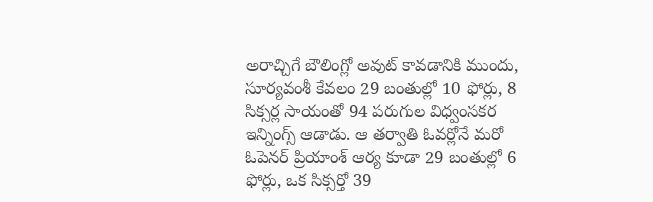అరాచ్చిగే బౌలింగ్లో అవుట్ కావడానికి ముందు, సూర్యవంశీ కేవలం 29 బంతుల్లో 10 ఫోర్లు, 8 సిక్సర్ల సాయంతో 94 పరుగుల విధ్వంసకర ఇన్నింగ్స్ ఆడాడు. ఆ తర్వాతి ఓవర్లోనే మరో ఓపెనర్ ప్రియాంశ్ ఆర్య కూడా 29 బంతుల్లో 6 ఫోర్లు, ఒక సిక్సర్తో 39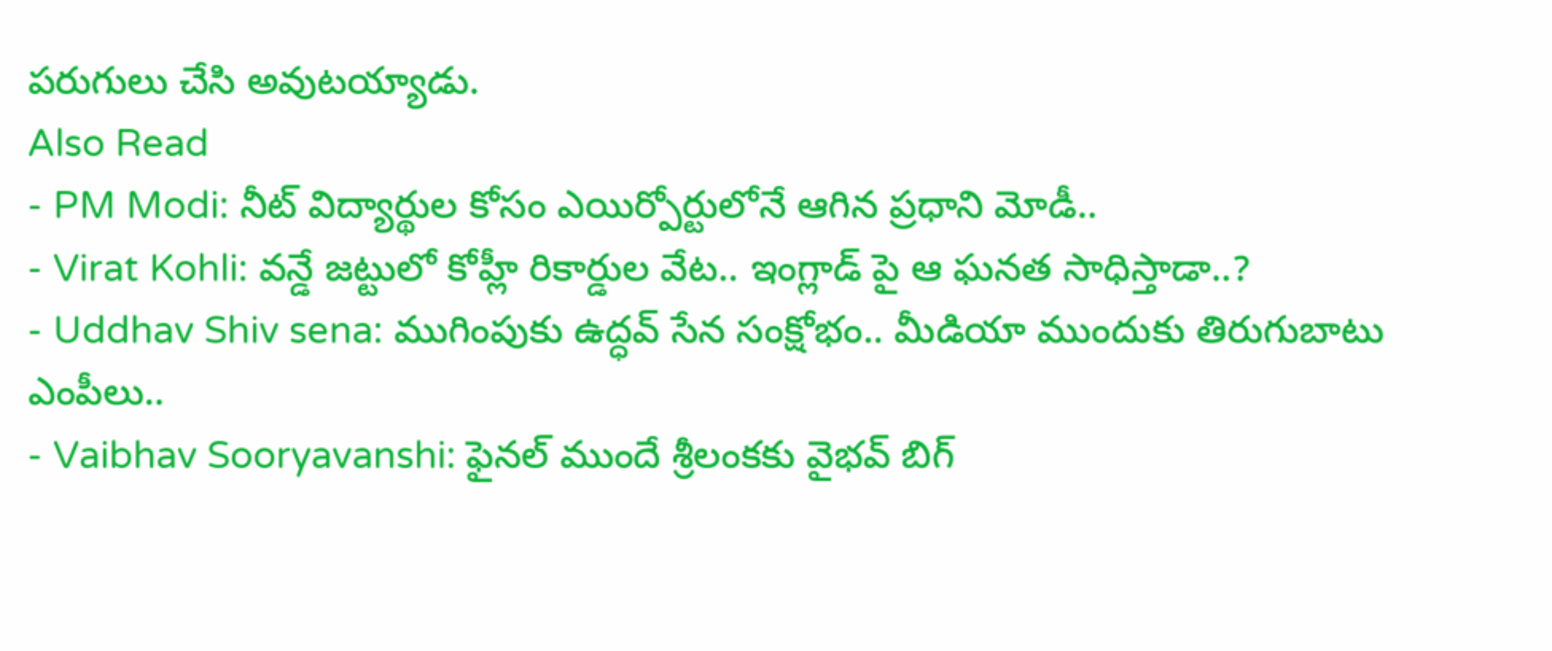పరుగులు చేసి అవుటయ్యాడు.
Also Read
- PM Modi: నీట్ విద్యార్థుల కోసం ఎయిర్పోర్టులోనే ఆగిన ప్రధాని మోడీ..
- Virat Kohli: వన్డే జట్టులో కోహ్లీ రికార్డుల వేట.. ఇంగ్లాడ్ పై ఆ ఘనత సాధిస్తాడా..?
- Uddhav Shiv sena: ముగింపుకు ఉద్ధవ్ సేన సంక్షోభం.. మీడియా ముందుకు తిరుగుబాటు ఎంపీలు..
- Vaibhav Sooryavanshi: ఫైనల్ ముందే శ్రీలంకకు వైభవ్ బిగ్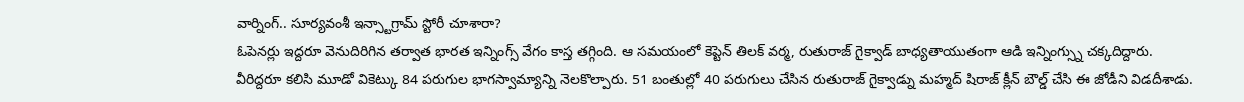వార్నింగ్.. సూర్యవంశీ ఇన్స్టాగ్రామ్ స్టోరీ చూశారా?
ఓపెనర్లు ఇద్దరూ వెనుదిరిగిన తర్వాత భారత ఇన్నింగ్స్ వేగం కాస్త తగ్గింది. ఆ సమయంలో కెప్టెన్ తిలక్ వర్మ, రుతురాజ్ గైక్వాడ్ బాధ్యతాయుతంగా ఆడి ఇన్నింగ్స్ను చక్కదిద్దారు. వీరిద్దరూ కలిసి మూడో వికెట్కు 84 పరుగుల భాగస్వామ్యాన్ని నెలకొల్పారు. 51 బంతుల్లో 40 పరుగులు చేసిన రుతురాజ్ గైక్వాడ్ను మహ్మద్ షిరాజ్ క్లీన్ బౌల్డ్ చేసి ఈ జోడీని విడదీశాడు.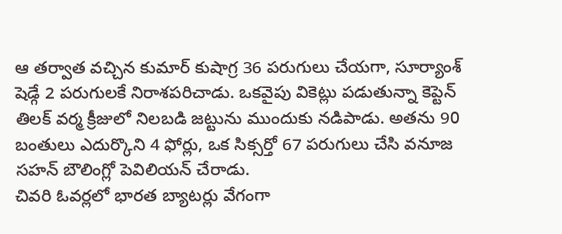ఆ తర్వాత వచ్చిన కుమార్ కుషాగ్ర 36 పరుగులు చేయగా, సూర్యాంశ్ షెడ్గే 2 పరుగులకే నిరాశపరిచాడు. ఒకవైపు వికెట్లు పడుతున్నా కెప్టెన్ తిలక్ వర్మ క్రీజులో నిలబడి జట్టును ముందుకు నడిపాడు. అతను 90 బంతులు ఎదుర్కొని 4 ఫోర్లు, ఒక సిక్సర్తో 67 పరుగులు చేసి వనూజ సహన్ బౌలింగ్లో పెవిలియన్ చేరాడు.
చివరి ఓవర్లలో భారత బ్యాటర్లు వేగంగా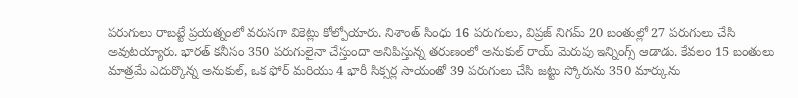పరుగులు రాబట్టే ప్రయత్నంలో వరుసగా వికెట్లు కోల్పోయారు. నిశాంత్ సింధు 16 పరుగులు, విప్రజ్ నిగమ్ 20 బంతుల్లో 27 పరుగులు చేసి అవుటయ్యారు. భారత్ కనీసం 350 పరుగులైనా చేస్తుందా అనిపిస్తున్న తరుణంలో అనుకుల్ రాయ్ మెరుపు ఇన్నింగ్స్ ఆడాడు. కేవలం 15 బంతులు మాత్రమే ఎదుర్కొన్న అనుకుల్, ఒక ఫోర్ మరియు 4 భారీ సిక్సర్ల సాయంతో 39 పరుగులు చేసి జట్టు స్కోరును 350 మార్కును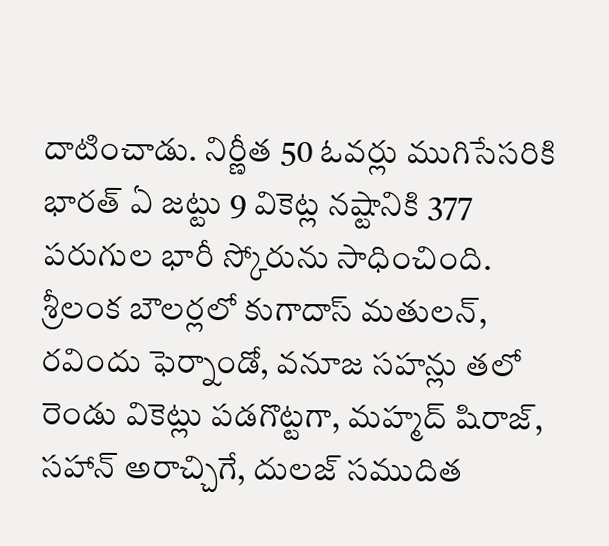దాటించాడు. నిర్ణీత 50 ఓవర్లు ముగిసేసరికి భారత్ ఏ జట్టు 9 వికెట్ల నష్టానికి 377 పరుగుల భారీ స్కోరును సాధించింది. శ్రీలంక బౌలర్లలో కుగాదాస్ మతులన్, రవిందు ఫెర్నాండో, వనూజ సహన్లు తలో రెండు వికెట్లు పడగొట్టగా, మహ్మద్ షిరాజ్, సహాన్ అరాచ్చిగే, దులజ్ సముదిత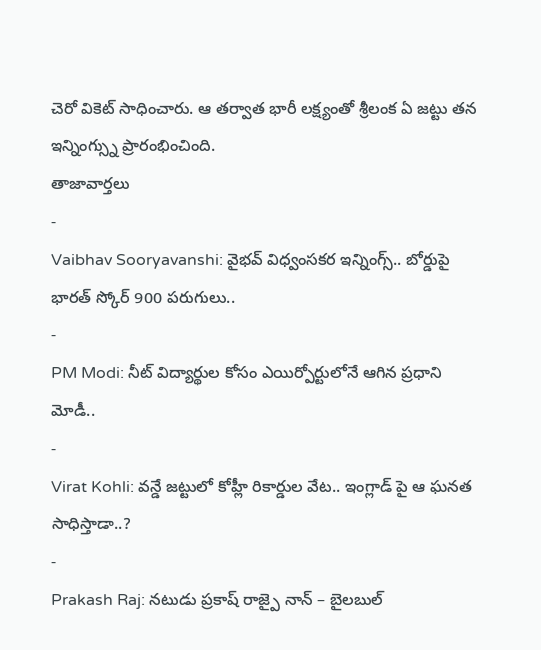చెరో వికెట్ సాధించారు. ఆ తర్వాత భారీ లక్ష్యంతో శ్రీలంక ఏ జట్టు తన ఇన్నింగ్స్ను ప్రారంభించింది.
తాజావార్తలు
-
Vaibhav Sooryavanshi: వైభవ్ విధ్వంసకర ఇన్నింగ్స్.. బోర్డుపై భారత్ స్కోర్ 900 పరుగులు..
-
PM Modi: నీట్ విద్యార్థుల కోసం ఎయిర్పోర్టులోనే ఆగిన ప్రధాని మోడీ..
-
Virat Kohli: వన్డే జట్టులో కోహ్లీ రికార్డుల వేట.. ఇంగ్లాడ్ పై ఆ ఘనత సాధిస్తాడా..?
-
Prakash Raj: నటుడు ప్రకాష్ రాజ్పై నాన్ – బైలబుల్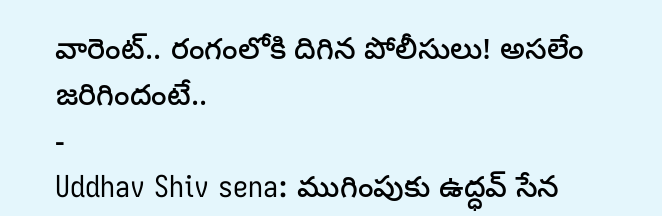వారెంట్.. రంగంలోకి దిగిన పోలీసులు! అసలేం జరిగిందంటే..
-
Uddhav Shiv sena: ముగింపుకు ఉద్ధవ్ సేన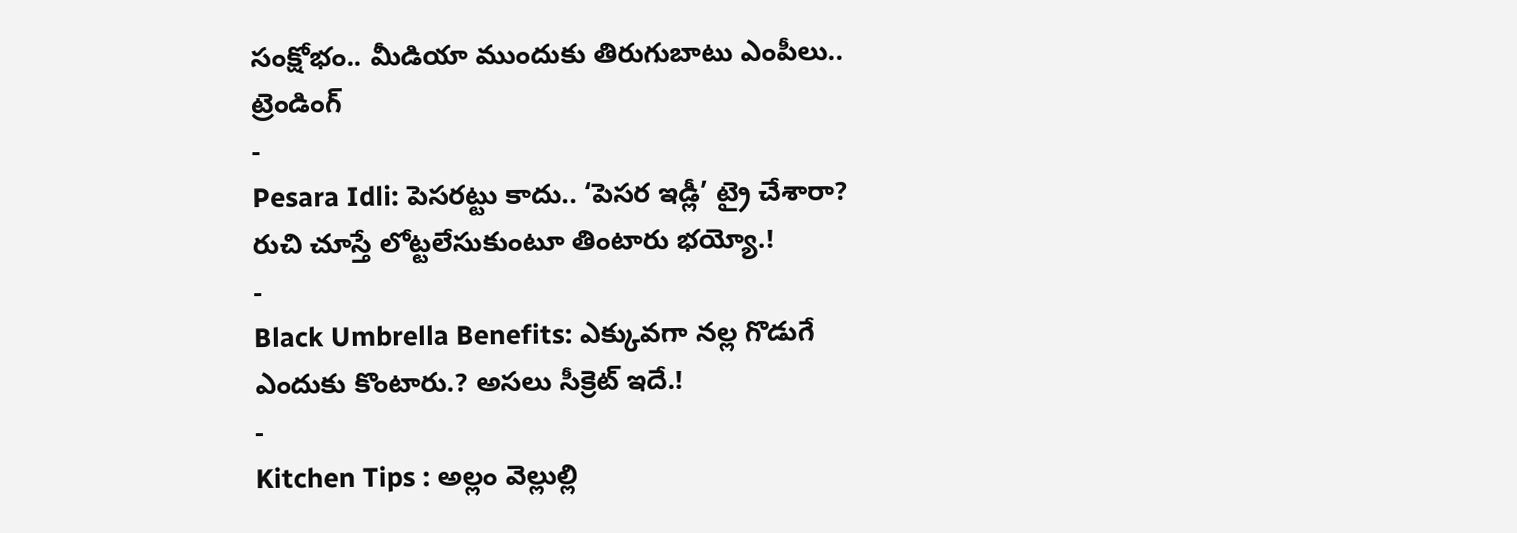సంక్షోభం.. మీడియా ముందుకు తిరుగుబాటు ఎంపీలు..
ట్రెండింగ్
-
Pesara Idli: పెసరట్టు కాదు.. ‘పెసర ఇడ్లీ’ ట్రై చేశారా? రుచి చూస్తే లోట్టలేసుకుంటూ తింటారు భయ్యో.!
-
Black Umbrella Benefits: ఎక్కువగా నల్ల గొడుగే ఎందుకు కొంటారు.? అసలు సీక్రెట్ ఇదే.!
-
Kitchen Tips : అల్లం వెల్లుల్లి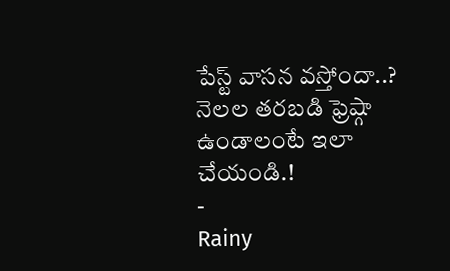పేస్ట్ వాసన వస్తోందా..? నెలల తరబడి ఫ్రెష్గా ఉండాలంటే ఇలా చేయండి.!
-
Rainy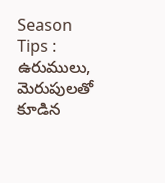Season Tips : ఉరుములు, మెరుపులతో కూడిన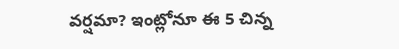వర్షమా? ఇంట్లోనూ ఈ 5 చిన్న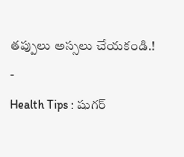తప్పులు అస్సలు చేయకండి.!
-
Health Tips : షుగర్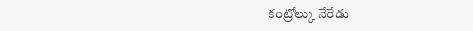కంట్రోల్కు నేరేడు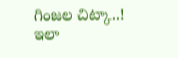గింజల చిట్కా..! ఇలా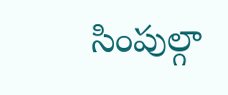సింపుల్గా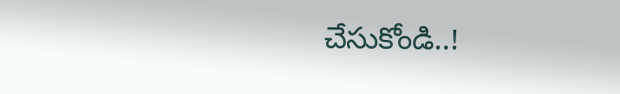చేసుకోండి..!